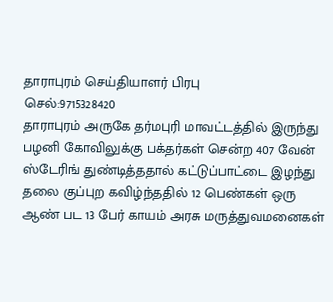தாராபுரம் செய்தியாளர் பிரபு
செல்:9715328420
தாராபுரம் அருகே தர்மபுரி மாவட்டத்தில் இருந்து பழனி கோவிலுக்கு பக்தர்கள் சென்ற 407 வேன் ஸ்டேரிங் துண்டித்ததால் கட்டுப்பாட்டை இழந்து தலை குப்புற கவிழ்ந்ததில் 12 பெண்கள் ஒரு ஆண் பட 13 பேர் காயம் அரசு மருத்துவமனைகள்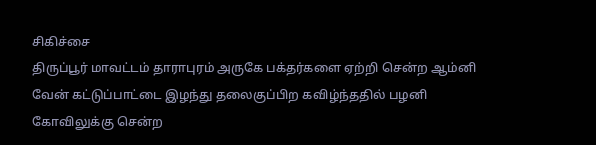சிகிச்சை
திருப்பூர் மாவட்டம் தாராபுரம் அருகே பக்தர்களை ஏற்றி சென்ற ஆம்னி வேன் கட்டுப்பாட்டை இழந்து தலைகுப்பிற கவிழ்ந்ததில் பழனி கோவிலுக்கு சென்ற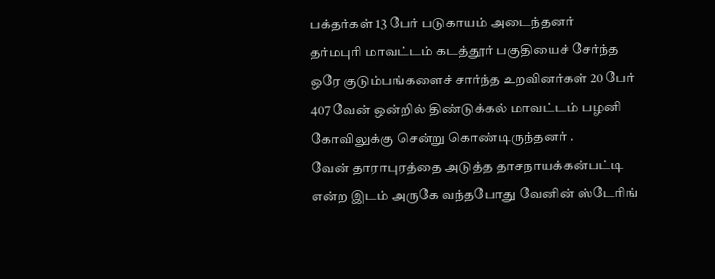பக்தர்கள் 13 பேர் படுகாயம் அடைந்தனர்
தர்மபுரி மாவட்டம் கடத்தூர் பகுதியைச் சேர்ந்த ஒரே குடும்பங்களைச் சார்ந்த உறவினர்கள் 20 பேர் 407 வேன் ஒன்றில் திண்டுக்கல் மாவட்டம் பழனி கோவிலுக்கு சென்று கொண்டிருந்தனர் .
வேன் தாராபுரத்தை அடுத்த தாசநாயக்கன்பட்டி என்ற இடம் அருகே வந்தபோது வேனின் ஸ்டேரிங்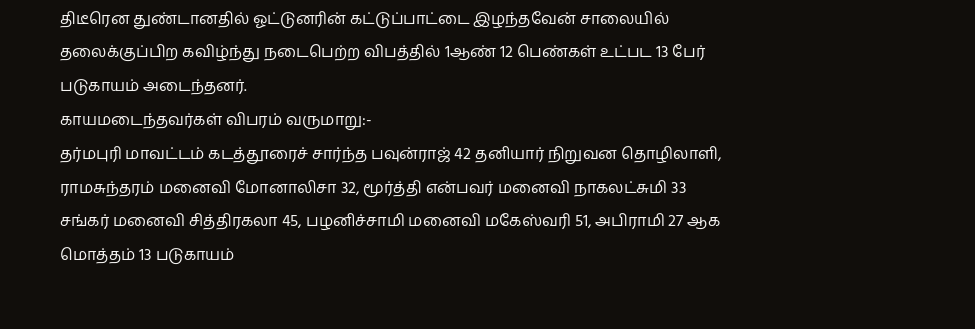திடீரென துண்டானதில் ஓட்டுனரின் கட்டுப்பாட்டை இழந்தவேன் சாலையில் தலைக்குப்பிற கவிழ்ந்து நடைபெற்ற விபத்தில் 1ஆண் 12 பெண்கள் உட்பட 13 பேர் படுகாயம் அடைந்தனர்.
காயமடைந்தவர்கள் விபரம் வருமாறு:-
தர்மபுரி மாவட்டம் கடத்தூரைச் சார்ந்த பவுன்ராஜ் 42 தனியார் நிறுவன தொழிலாளி,
ராமசுந்தரம் மனைவி மோனாலிசா 32, மூர்த்தி என்பவர் மனைவி நாகலட்சுமி 33 சங்கர் மனைவி சித்திரகலா 45, பழனிச்சாமி மனைவி மகேஸ்வரி 51, அபிராமி 27 ஆக மொத்தம் 13 படுகாயம்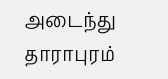அடைந்து தாராபுரம்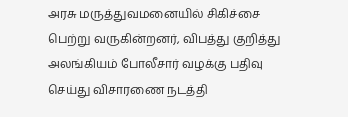அரசு மருத்துவமனையில் சிகிச்சை பெற்று வருகின்றனர், விபத்து குறித்து அலங்கியம் போலீசார் வழக்கு பதிவு செய்து விசாரணை நடத்தி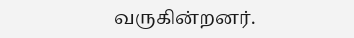வருகின்றனர்.